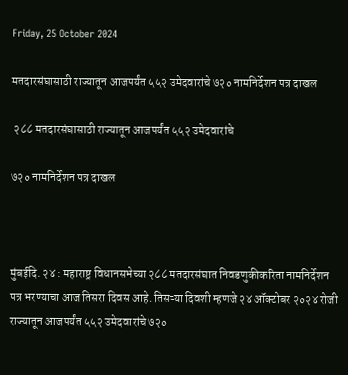Friday, 25 October 2024

मतदारसंघासाठी राज्यातून आजपर्यंत ५५२ उमेदवारांचे ७२० नामनिर्देशन पत्र दाखल

 २८८ मतदारसंघासाठी राज्यातून आजपर्यंत ५५२ उमेदवारांचे

७२० नामनिर्देशन पत्र दाखल



मुंबईदि. २४ : महाराष्ट्र विधानसभेच्या २८८ मतदारसंघात निवडणुकीकरिता नामनिर्देशन पत्र भरण्याचा आज तिसरा दिवस आहे. तिसऱ्या दिवशी म्हणजे २४ ऑक्टोबर २०२४ रोजी राज्यातून आजपर्यंत ५५२ उमेदवारांचे ७२०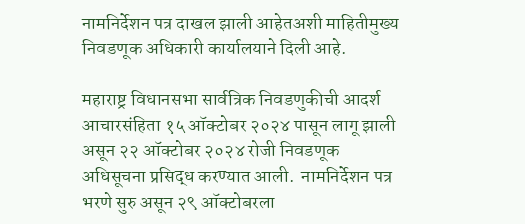नामनिर्देशन पत्र दाखल झाली आहेतअशी माहितीमुख्य निवडणूक अधिकारी कार्यालयाने दिली आहे.

महाराष्ट्र विधानसभा सार्वत्रिक निवडणुकीची आदर्श आचारसंहिता १५ ऑक्टोबर २०२४ पासून लागू झाली असून २२ ऑक्टोबर २०२४ रोजी निवडणूक अधिसूचना प्रसिद्ध करण्यात आली.  नामनिर्देशन पत्र भरणे सुरु असून २९ ऑक्टोबरला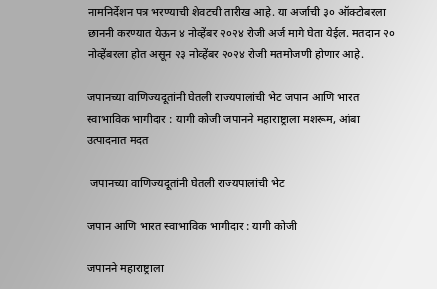नामनिर्देशन पत्र भरण्याची शेवटची तारीख आहे. या अर्जाची ३० ऑक्टोबरला छाननी करण्यात येऊन ४ नोव्हेंबर २०२४ रोजी अर्ज मागे घेता येईल. मतदान २० नोव्हेंबरला होत असून २३ नोव्हेंबर २०२४ रोजी मतमोजणी होणार आहे.

जपानच्या वाणिज्यदूतांनी घेतली राज्यपालांची भेट जपान आणि भारत स्वाभाविक भागीदार : यागी कोजी जपानने महाराष्ट्राला मशरूम, आंबा उत्पादनात मदत

 जपानच्या वाणिज्यदूतांनी घेतली राज्यपालांची भेट

जपान आणि भारत स्वाभाविक भागीदार : यागी कोजी

जपानने महाराष्ट्राला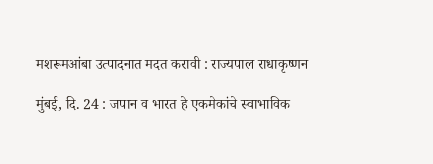मशरूमआंबा उत्पादनात मदत करावी : राज्यपाल राधाकृष्णन

मुंबई, दि. 24 : जपान व भारत हे एकमेकांचे स्वाभाविक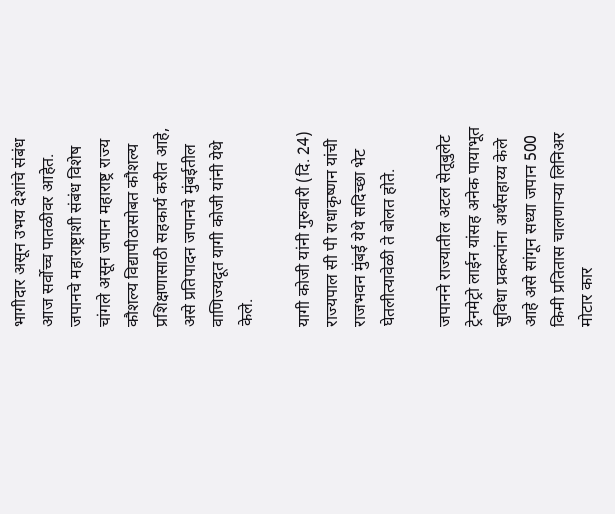भागीदार असून उभय देशांचे संबंध आज सर्वोच्च पातळीवर आहेत. जपानचे महाराष्ट्राशी संबंध विशेष चांगले असून जपान महाराष्ट्र राज्य कौशल्य विद्यापीठासोबत कौशल्य प्रशिक्षणासाठी सहकार्य करीत आहे, असे प्रतिपादन जपानचे मुंबईतील वाणिज्यदूत यागी कोजी यांनी येथे केले.

यागी कोजी यांनी गुरुवारी (दि. 24) राज्यपाल सी पी राधाकृष्णन यांची राजभवन मुंबई येथे सदिच्छा भेट घेतलीत्यावेळी ते बोलत होते.

जपानने राज्यातील अटल सेतूबुलेट ट्रेनमेट्रो लाईन यांसह अनेक पायाभूत सुविधा प्रकल्पांना अर्थसहाय्य केले आहे असे सांगून सध्या जपान 500 किमी प्रतितास चालणाऱ्या लिनिअर मोटार कार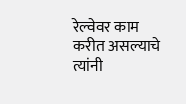रेल्वेवर काम करीत असल्याचे त्यांनी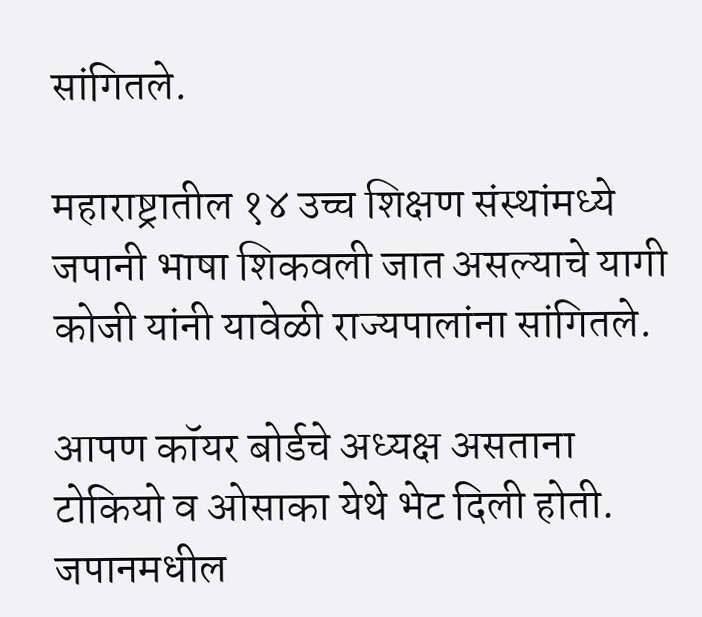सांगितले.

महाराष्ट्रातील १४ उच्च शिक्षण संस्थांमध्ये जपानी भाषा शिकवली जात असल्याचे यागी कोजी यांनी यावेळी राज्यपालांना सांगितले.

आपण कॉयर बोर्डचे अध्यक्ष असताना टोकियो व ओसाका येथे भेट दिली होती. जपानमधील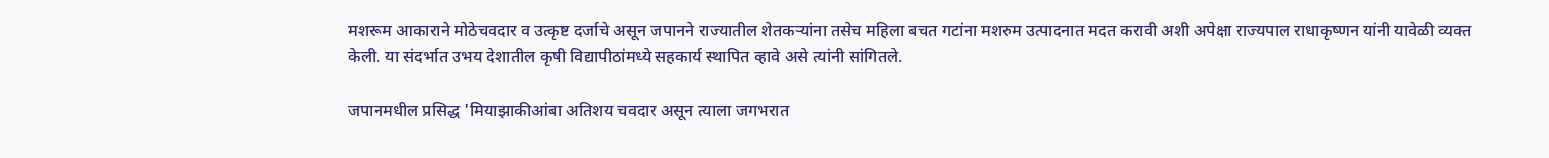मशरूम आकाराने मोठेचवदार व उत्कृष्ट दर्जाचे असून जपानने राज्यातील शेतकऱ्यांना तसेच महिला बचत गटांना मशरुम उत्पादनात मदत करावी अशी अपेक्षा राज्यपाल राधाकृष्णन यांनी यावेळी व्यक्त केली. या संदर्भात उभय देशातील कृषी विद्यापीठांमध्ये सहकार्य स्थापित व्हावे असे त्यांनी सांगितले.

जपानमधील प्रसिद्ध 'मियाझाकीआंबा अतिशय चवदार असून त्याला जगभरात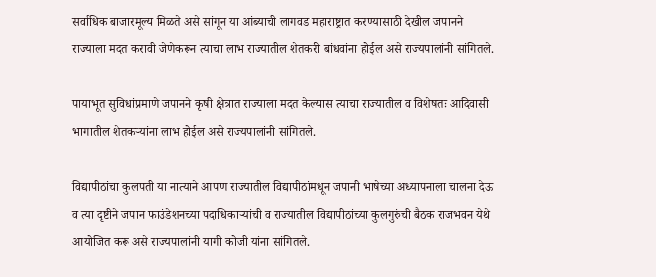सर्वाधिक बाजारमूल्य मिळते असे सांगून या आंब्याची लागवड महाराष्ट्रात करण्यासाठी देखील जपानने राज्याला मदत करावी जेणेकरून त्याचा लाभ राज्यातील शेतकरी बांधवांना होईल असे राज्यपालांनी सांगितले.

पायाभूत सुविधांप्रमाणे जपानने कृषी क्षेत्रात राज्याला मदत केल्यास त्याचा राज्यातील व विशेषतः आदिवासी भागातील शेतकऱ्यांना लाभ होईल असे राज्यपालांनी सांगितले.

विद्यापीठांचा कुलपती या नात्याने आपण राज्यातील विद्यापीठांमधून जपानी भाषेच्या अध्यापनाला चालना देऊ व त्या दृष्टीने जपान फाउंडेशनच्या पदाधिकाऱ्यांची व राज्यातील विद्यापीठांच्या कुलगुरुंची बैठक राजभवन येथे आयोजित करू असे राज्यपालांनी यागी कोजी यांना सांगितले.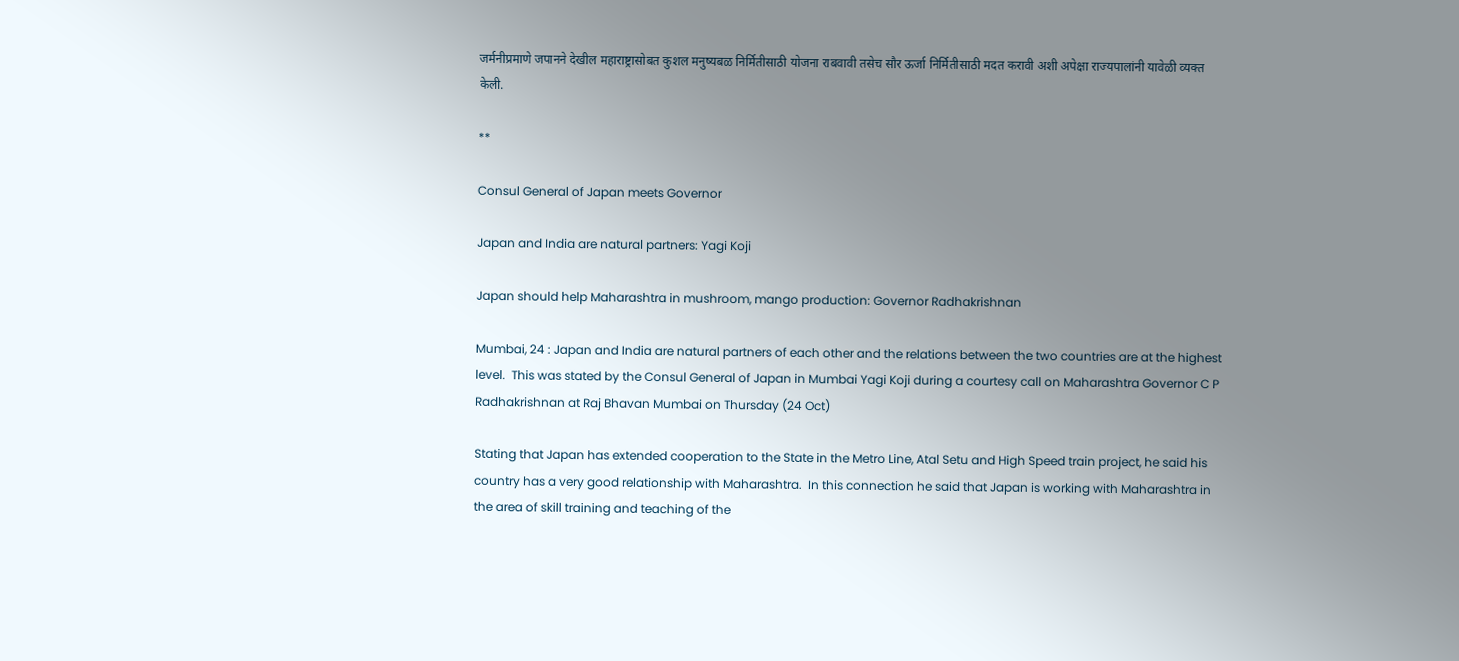जर्मनीप्रमाणे जपानने देखील महाराष्ट्रासोबत कुशल मनुष्यबळ निर्मितीसाठी योजना राबवावी तसेच सौर ऊर्जा निर्मितीसाठी मदत करावी अशी अपेक्षा राज्यपालांनी यावेळी व्यक्त केली.

**

Consul General of Japan meets Governor

Japan and India are natural partners: Yagi Koji

Japan should help Maharashtra in mushroom, mango production: Governor Radhakrishnan

Mumbai, 24 : Japan and India are natural partners of each other and the relations between the two countries are at the highest level.  This was stated by the Consul General of Japan in Mumbai Yagi Koji during a courtesy call on Maharashtra Governor C P Radhakrishnan at Raj Bhavan Mumbai on Thursday (24 Oct)

Stating that Japan has extended cooperation to the State in the Metro Line, Atal Setu and High Speed train project, he said his country has a very good relationship with Maharashtra.  In this connection he said that Japan is working with Maharashtra in the area of skill training and teaching of the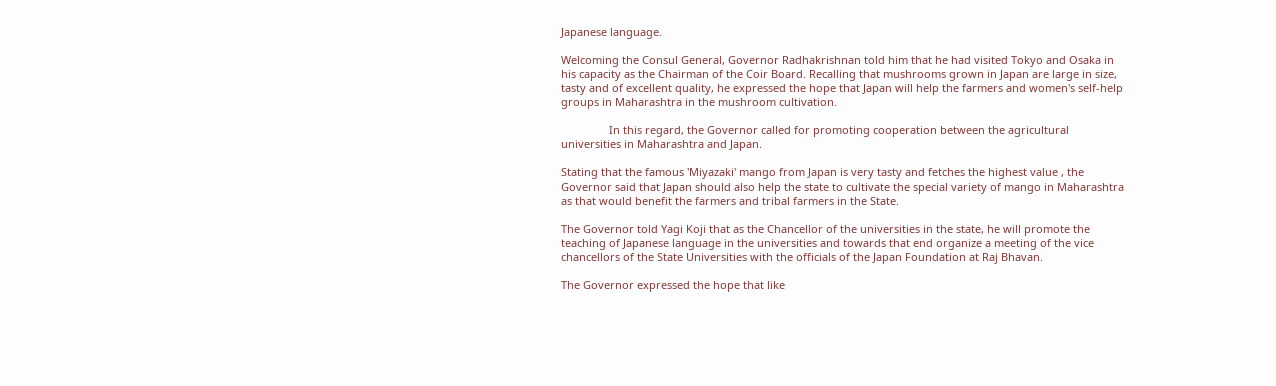Japanese language.

Welcoming the Consul General, Governor Radhakrishnan told him that he had visited Tokyo and Osaka in his capacity as the Chairman of the Coir Board. Recalling that mushrooms grown in Japan are large in size, tasty and of excellent quality, he expressed the hope that Japan will help the farmers and women's self-help groups in Maharashtra in the mushroom cultivation.

                In this regard, the Governor called for promoting cooperation between the agricultural universities in Maharashtra and Japan.

Stating that the famous 'Miyazaki' mango from Japan is very tasty and fetches the highest value , the Governor said that Japan should also help the state to cultivate the special variety of mango in Maharashtra as that would benefit the farmers and tribal farmers in the State.

The Governor told Yagi Koji that as the Chancellor of the universities in the state, he will promote the teaching of Japanese language in the universities and towards that end organize a meeting of the vice chancellors of the State Universities with the officials of the Japan Foundation at Raj Bhavan.

The Governor expressed the hope that like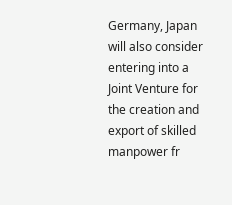Germany, Japan will also consider entering into a Joint Venture for the creation and export of skilled manpower fr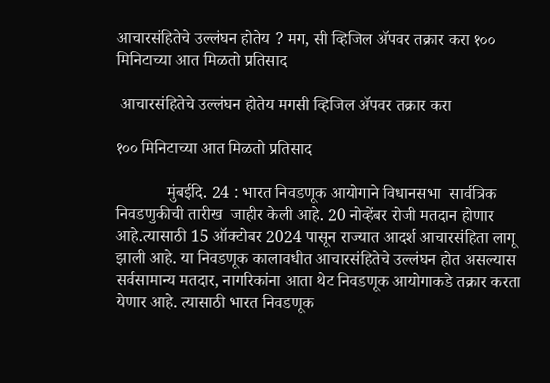आचारसंहितेचे उल्लंघन होतेय ? मग, सी व्हिजिल ॲपवर तक्रार करा १०० मिनिटाच्या आत मिळतो प्रतिसाद

 आचारसंहितेचे उल्लंघन होतेय मगसी व्हिजिल ॲपवर तक्रार करा

१०० मिनिटाच्या आत मिळतो प्रतिसाद

            मुंबईदि. 24 : भारत निवडणूक आयोगाने विधानसभा  सार्वत्रिक निवडणुकीची तारीख  जाहीर केली आहे. 20 नोव्हेंबर रोजी मतदान होणार आहे.त्यासाठी 15 ऑक्टोबर 2024 पासून राज्यात आदर्श आचारसंहिता लागू झाली आहे. या निवडणूक कालावधीत आचारसंहितेचे उल्लंघन होत असल्यास सर्वसामान्य मतदार, नागरिकांना आता थेट निवडणूक आयोगाकडे तक्रार करता येणार आहे. त्यासाठी भारत निवडणूक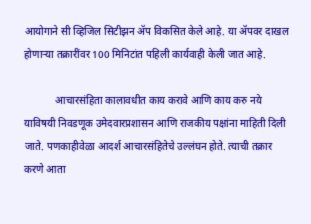आयोगाने सी व्हिजिल सिटीझन ॲप विकसित केले आहे. या ॲपवर दाखल होणाऱ्या तक्रारींवर 100 मिनिटांत पहिली कार्यवाही केली जात आहे.

            आचारसंहिता कालावधीत काय करावे आणि काय करु नये याविषयी निवडणूक उमेदवारप्रशासन आणि राजकीय पक्षांना माहिती दिली जाते. पणकाहीवेळा आदर्श आचारसंहितेचे उल्लंघन होते. त्याची तक्रार करणे आता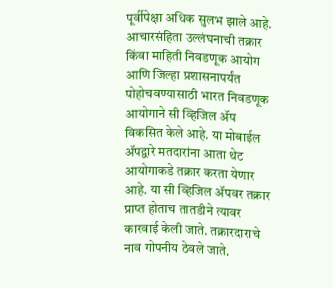पूर्वीपेक्षा अधिक सुलभ झाले आहे. आचारसंहिता उल्लंघनाची तक्रार किंवा माहिती निवडणूक आयोग आणि जिल्हा प्रशासनापर्यंत पोहोचवण्यासाठी भारत निवडणूक आयोगाने सी व्हिजिल ॲप विकसित केले आहे. या मोबाईल ॲपद्वारे मतदारांना आता थेट आयोगाकडे तक्रार करता येणार आहे. या सी व्हिजिल ॲपवर तक्रार प्राप्त होताच तातडीने त्यावर कारवाई केली जाते. तक्रारदाराचे नाव गोपनीय ठेवले जाते.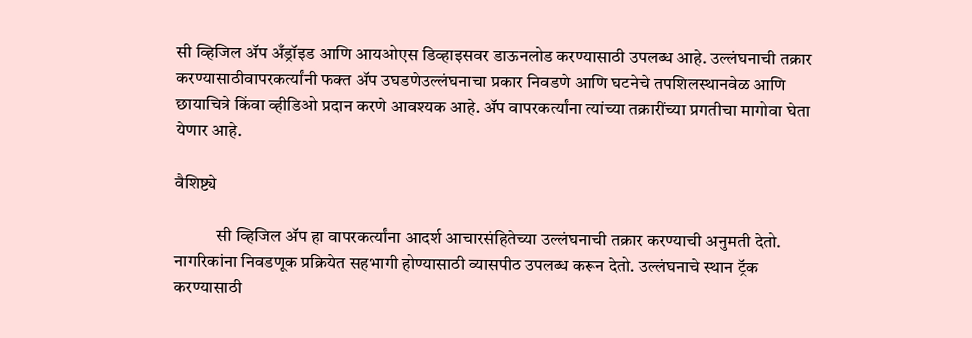सी व्हिजिल ॲप अँड्रॉइड आणि आयओएस डिव्हाइसवर डाऊनलोड करण्यासाठी उपलब्ध आहे. उल्लंघनाची तक्रार करण्यासाठीवापरकर्त्यांनी फक्त ॲप उघडणेउल्लंघनाचा प्रकार निवडणे आणि घटनेचे तपशिलस्थानवेळ आणि छायाचित्रे किंवा व्हीडिओ प्रदान करणे आवश्यक आहे. ॲप वापरकर्त्यांना त्यांच्या तक्रारींच्या प्रगतीचा मागोवा घेता येणार आहे.

वैशिष्ट्ये

            सी व्हिजिल ॲप हा वापरकर्त्यांना आदर्श आचारसंहितेच्या उल्लंघनाची तक्रार करण्याची अनुमती देतो. नागरिकांना निवडणूक प्रक्रियेत सहभागी होण्यासाठी व्यासपीठ उपलब्ध करून देतो. उल्लंघनाचे स्थान ट्रॅक करण्यासाठी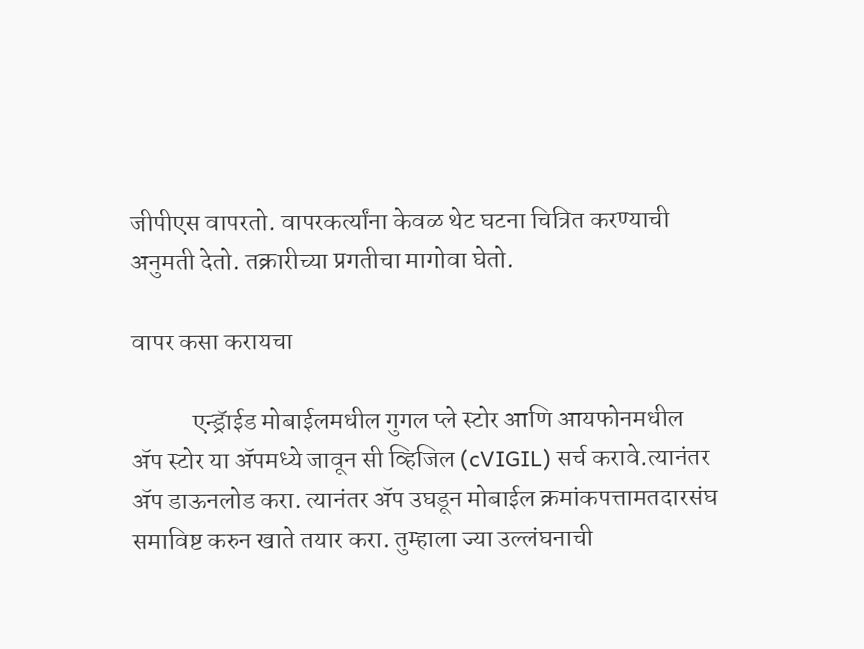जीपीएस वापरतो. वापरकर्त्यांना केवळ थेट घटना चित्रित करण्याची अनुमती देतो. तक्रारीच्या प्रगतीचा मागोवा घेतो.

वापर कसा करायचा

            एन्ड्रॅाईड मोबाईलमधील गुगल प्ले स्टोर आणि आयफोनमधील ॲप स्टोर या ॲपमध्ये जावून सी व्हिजिल (cVIGIL) सर्च करावे.त्यानंतर ॲप डाऊनलोड करा. त्यानंतर ॲप उघडून मोबाईल क्रमांकपत्तामतदारसंघ समाविष्ट करुन खाते तयार करा. तुम्हाला ज्या उल्लंघनाची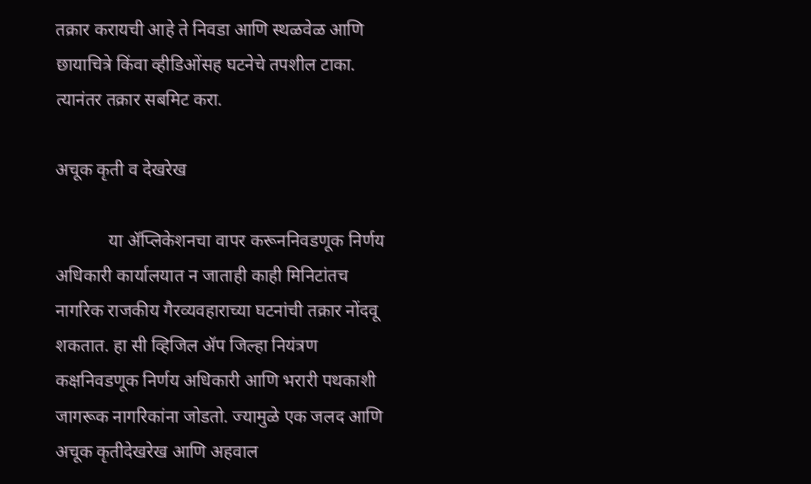तक्रार करायची आहे ते निवडा आणि स्थळवेळ आणि छायाचित्रे किंवा व्हीडिओंसह घटनेचे तपशील टाका. त्यानंतर तक्रार सबमिट करा.

अचूक कृती व देखरेख

            या ॲप्लिकेशनचा वापर करूननिवडणूक निर्णय अधिकारी कार्यालयात न जाताही काही मिनिटांतच नागरिक राजकीय गैरव्यवहाराच्या घटनांची तक्रार नोंदवू शकतात. हा सी व्हिजिल ॲप जिल्हा नियंत्रण कक्षनिवडणूक निर्णय अधिकारी आणि भरारी पथकाशी जागरूक नागरिकांना जोडतो. ज्यामुळे एक जलद आणि अचूक कृतीदेखरेख आणि अहवाल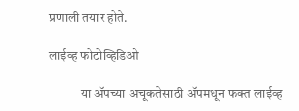प्रणाली तयार होते.

लाईव्ह फोटोव्हिडिओ

            या ॲपच्या अचूकतेसाठी ॲपमधून फक्त लाईव्ह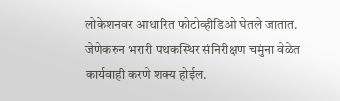लोकेशनवर आधारित फोटोव्हीडिओ घेतले जातात. जेणेकरुन भरारी पथकस्थिर संनिरीक्षण चमुंना वेळेत कार्यवाही करणे शक्य होईल.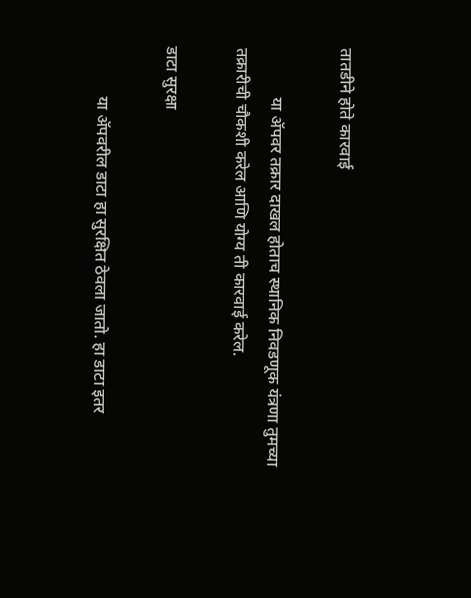तातडीने होते कारवाई

            या ॲपवर तक्रार दाखल होताच स्थानिक निवडणूक यंत्रणा तुमच्या तक्रारीची चौकशी करेल आणि योग्य ती कारवाई करेल.

डाटा सुरक्षा

            या ॲपवरील डाटा हा सुरक्षित ठेवला जातो. हा डाटा इतर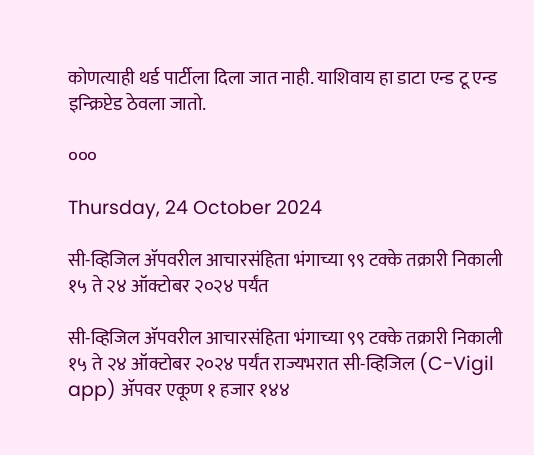कोणत्याही थर्ड पार्टीला दिला जात नाही. याशिवाय हा डाटा एन्ड टू एन्ड इन्क्रिप्टेड ठेवला जातो.

०००

Thursday, 24 October 2024

सी-व्हिजिल ॲपवरील आचारसंहिता भंगाच्या ९९ टक्के तक्रारी निकाली १५ ते २४ ऑक्टोबर २०२४ पर्यंत

सी-व्हिजिल ॲपवरील आचारसंहिता भंगाच्या ९९ टक्के तक्रारी निकाली १५ ते २४ ऑक्टोबर २०२४ पर्यंत राज्यभरात सी-व्हिजिल (C-Vigil app) ॲपवर एकूण १ हजार १४४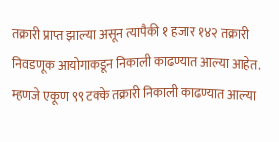तक्रारी प्राप्त झाल्या असून त्यापैकी १ हजार १४२ तक्रारी निवडणूक आयोगाकडून निकाली काढण्यात आल्या आहेत. म्हणजे एकूण ९९ टक्के तक्रारी निकाली काढण्यात आल्या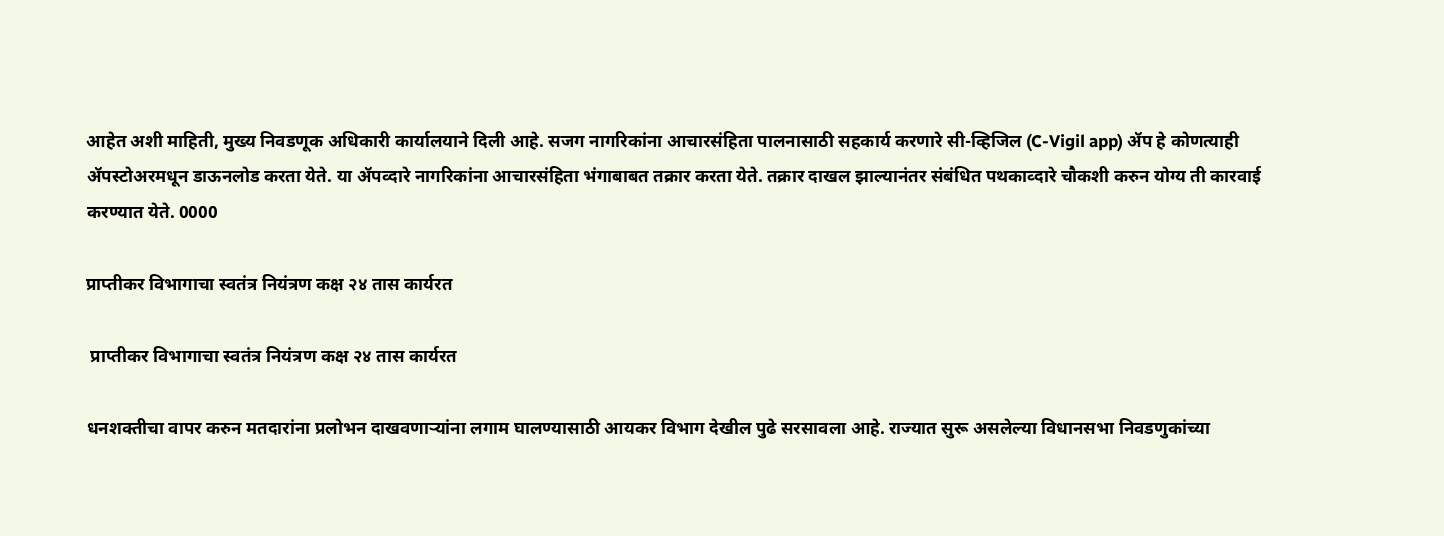आहेत अशी माहिती, मुख्य निवडणूक अधिकारी कार्यालयाने दिली आहे. सजग नागरिकांना आचारसंहिता पालनासाठी सहकार्य करणारे सी-व्हिजिल (C-Vigil app) ॲप हे कोणत्याही ॲपस्टोअरमधून डाऊनलोड करता येते. या ॲपव्दारे नागरिकांना आचारसंहिता भंगाबाबत तक्रार करता येते. तक्रार दाखल झाल्यानंतर संबंधित पथकाव्दारे चौकशी करुन योग्य ती कारवाई करण्यात येते. 0000

प्राप्तीकर विभागाचा स्वतंत्र नियंत्रण कक्ष २४ तास कार्यरत

 प्राप्तीकर विभागाचा स्वतंत्र नियंत्रण कक्ष २४ तास कार्यरत

धनशक्तीचा वापर करुन मतदारांना प्रलोभन दाखवणाऱ्यांना लगाम घालण्यासाठी आयकर विभाग देखील पुढे सरसावला आहे. राज्यात सुरू असलेल्या विधानसभा निवडणुकांच्या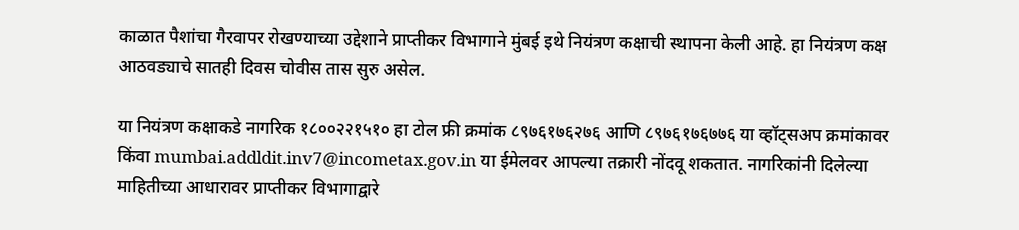काळात पैशांचा गैरवापर रोखण्याच्या उद्देशाने प्राप्तीकर विभागाने मुंबई इथे नियंत्रण कक्षाची स्थापना केली आहे. हा नियंत्रण कक्ष आठवड्याचे सातही दिवस चोवीस तास सुरु असेल.

या नियंत्रण कक्षाकडे नागरिक १८००२२१५१० हा टोल फ्री क्रमांक ८९७६१७६२७६ आणि ८९७६१७६७७६ या व्हॉट्सअप क्रमांकावर किंवा mumbai.addldit.inv7@incometax.gov.in या ईमेलवर आपल्या तक्रारी नोंदवू शकतात. नागरिकांनी दिलेल्या माहितीच्या आधारावर प्राप्तीकर विभागाद्वारे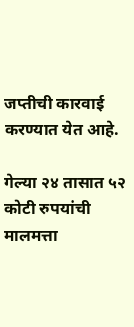जप्तीची कारवाई  करण्यात येत आहे.

गेल्या २४ तासात ५२ कोटी रुपयांची मालमत्ता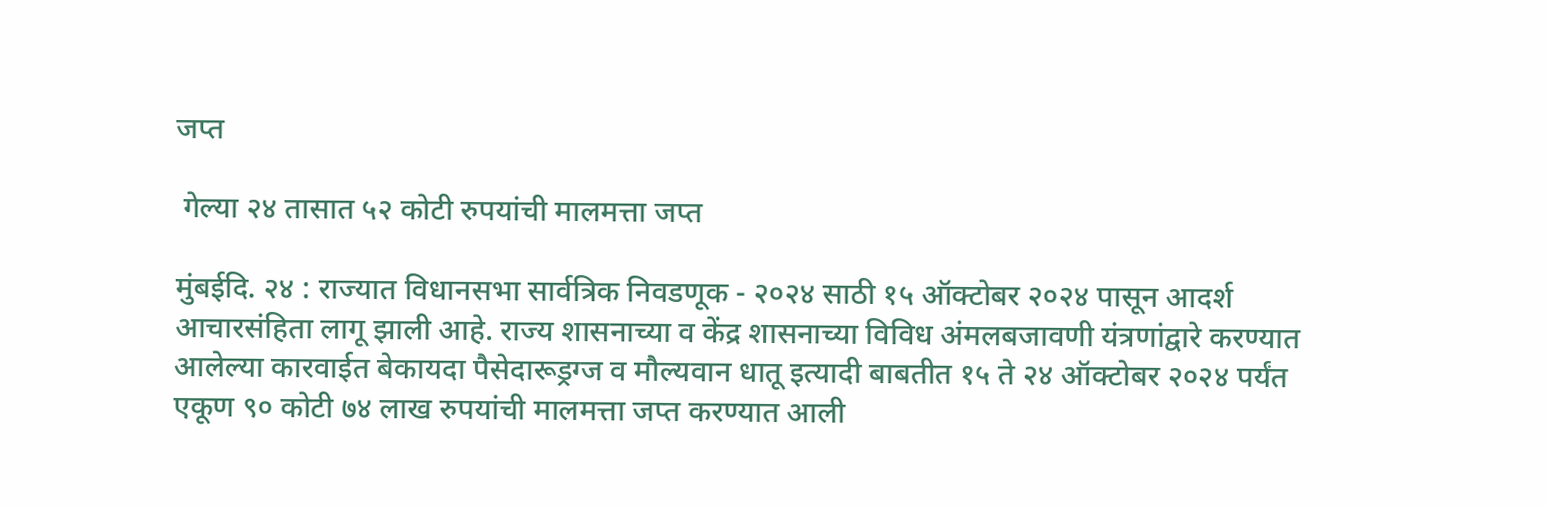जप्त

 गेल्या २४ तासात ५२ कोटी रुपयांची मालमत्ता जप्त

मुंबईदि. २४ : राज्यात विधानसभा सार्वत्रिक निवडणूक - २०२४ साठी १५ ऑक्टोबर २०२४ पासून आदर्श आचारसंहिता लागू झाली आहे. राज्य शासनाच्या व केंद्र शासनाच्या विविध अंमलबजावणी यंत्रणांद्वारे करण्यात आलेल्या कारवाईत बेकायदा पैसेदारूड्रग्ज व मौल्यवान धातू इत्यादी बाबतीत १५ ते २४ ऑक्टोबर २०२४ पर्यंत एकूण ९० कोटी ७४ लाख रुपयांची मालमत्ता जप्त करण्यात आली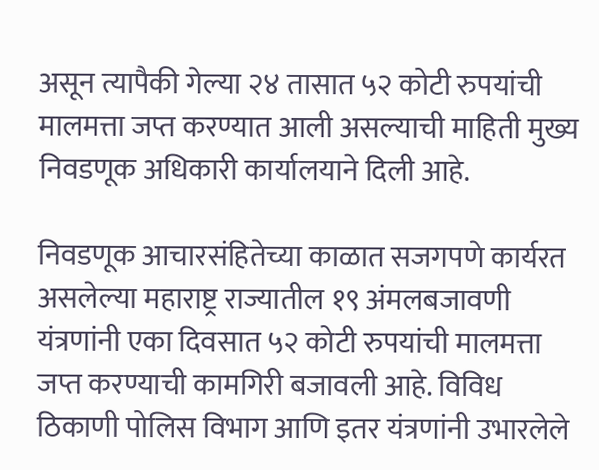असून त्यापैकी गेल्या २४ तासात ५२ कोटी रुपयांची मालमत्ता जप्त करण्यात आली असल्याची माहिती मुख्य निवडणूक अधिकारी कार्यालयाने दिली आहे.

निवडणूक आचारसंहितेच्या काळात सजगपणे कार्यरत असलेल्या महाराष्ट्र राज्यातील १९ अंमलबजावणी यंत्रणांनी एका दिवसात ५२ कोटी रुपयांची मालमत्ता जप्त करण्याची कामगिरी बजावली आहे. विविध ठिकाणी पोलिस विभाग आणि इतर यंत्रणांनी उभारलेले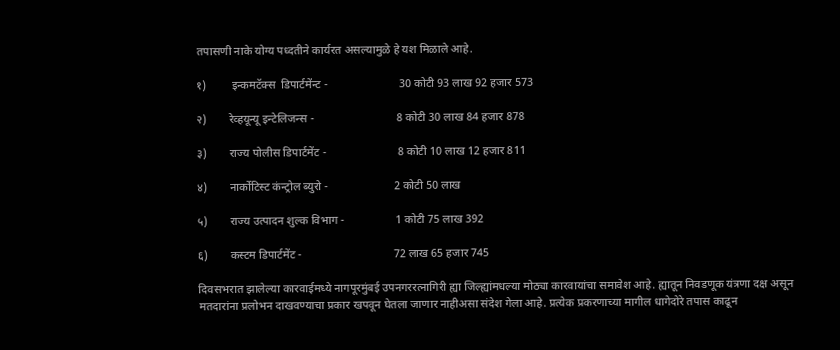तपासणी नाके योग्य पध्दतीने कार्यरत असल्यामुळे हे यश मिळाले आहे.

१)         इन्कमटॅक्स  डिपार्टमेंन्ट -                         30 कोटी 93 लाख 92 हजार 573

२)        रेव्हयून्यू इन्टेलिजन्स -                             8 कोटी 30 लाख 84 हजार 878

३)        राज्य पोलीस डिपार्टमेंट -                         8 कोटी 10 लाख 12 हजार 811

४)        नार्कोटिस्ट कंन्ट्रोल ब्युरो -                       2 कोटी 50 लाख

५)        राज्य उत्पादन शुल्क विभाग -                  1 कोटी 75 लाख 392

६)        कस्टम डिपार्टमेंट -                                72 लाख 65 हजार 745

दिवसभरात झालेल्या कारवाईमध्ये नागपूरमुंबई उपनगररत्नागिरी ह्या जिल्ह्यांमधल्या मोठ्या कारवायांचा समावेश आहे. ह्यातून निवडणूक यंत्रणा दक्ष असून मतदारांना प्रलोभन दाखवण्याचा प्रकार खपवून घेतला जाणार नाहीअसा संदेश गेला आहे. प्रत्येक प्रकरणाच्या मागील धागेदोरे तपास काढून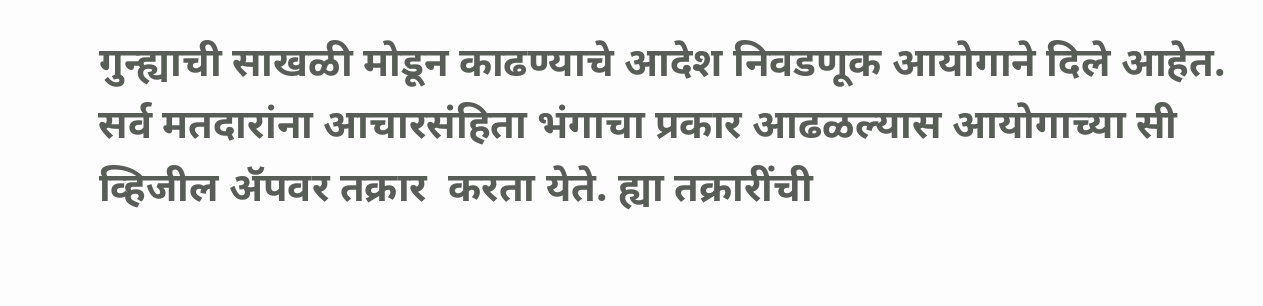गुन्ह्याची साखळी मोडून काढण्याचे आदेश निवडणूक आयोगाने दिले आहेत. सर्व मतदारांना आचारसंहिता भंगाचा प्रकार आढळल्यास आयोगाच्या सी व्हिजील ॲपवर तक्रार  करता येते. ह्या तक्रारींची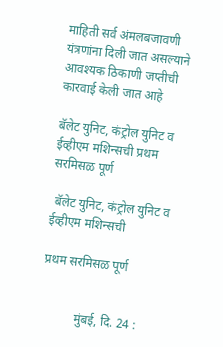माहिती सर्व अंमलबजावणी यंत्रणांना दिली जात असल्याने आवश्यक ठिकाणी जप्तीची कारवाई केली जात आहे

बॅलेट युनिट, कंट्रोल युनिट व ईव्हीएम मशिन्सची प्रथम सरमिसळ पूर्ण

 बॅलेट युनिट, कंट्रोल युनिट व ईव्हीएम मशिन्सची

प्रथम सरमिसळ पूर्ण


           मुंबई, दि. 24 :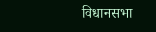विधानसभा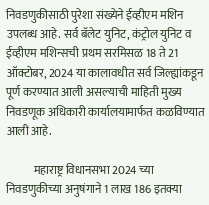निवडणुकीसाठी पुरेशा संख्येने ईव्हीएम मशिन उपलब्ध आहे. सर्व बॅलेट युनिट, कंट्रोल युनिट व ईव्हीएम मशिन्सची प्रथम सरमिसळ 18 ते 21 ऑक्टोबर, 2024 या कालावधीत सर्व जिल्ह्यांकडून पूर्ण करण्यात आली असल्याची माहिती मुख्य निवडणूक अधिकारी कार्यालयामार्फत कळविण्यात आली आहे.

            महाराष्ट्र विधानसभा 2024 च्या निवडणुकीच्या अनुषंगाने 1 लाख 186 इतक्या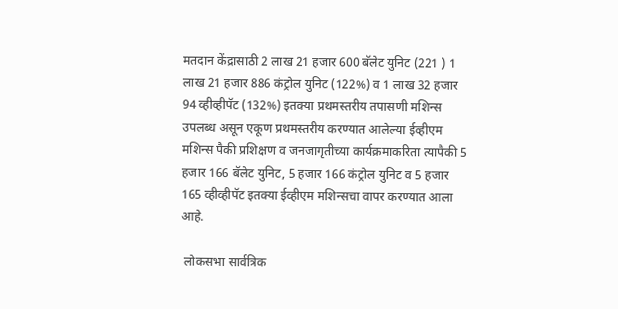मतदान केंद्रासाठी 2 लाख 21 हजार 600 बॅलेट युनिट (221 ) 1 लाख 21 हजार 886 कंट्रोल युनिट (122%) व 1 लाख 32 हजार 94 व्हीव्हीपॅट (132%) इतक्या प्रथमस्तरीय तपासणी मशिन्स उपलब्ध असून एकूण प्रथमस्तरीय करण्यात आलेल्या ईव्हीएम मशिन्स पैकी प्रशिक्षण व जनजागृतीच्या कार्यक्रमाकरिता त्यापैकी 5 हजार 166 बॅलेट युनिट, 5 हजार 166 कंट्रोल युनिट व 5 हजार 165 व्हीव्हीपॅट इतक्या ईव्हीएम मशिन्सचा वापर करण्यात आला आहे.

 लोकसभा सार्वत्रिक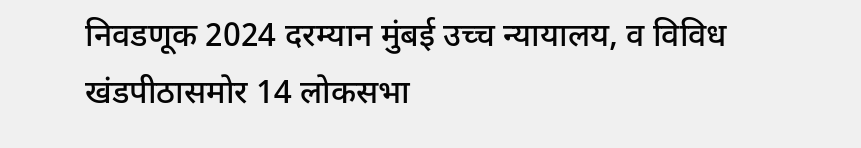निवडणूक 2024 दरम्यान मुंबई उच्च न्यायालय, व विविध खंडपीठासमोर 14 लोकसभा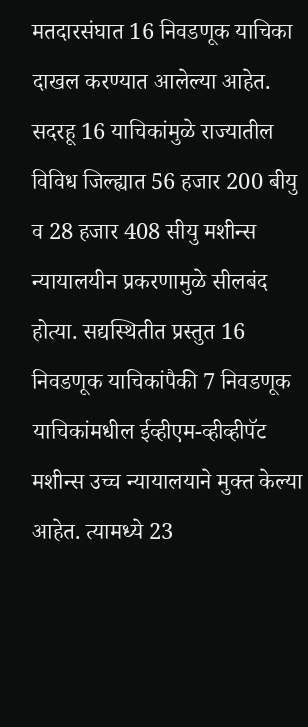मतदारसंघात 16 निवडणूक याचिका दाखल करण्यात आलेल्या आहेत. सदरहू 16 याचिकांमुळे राज्यातील विविध जिल्ह्यात 56 हजार 200 बीयु व 28 हजार 408 सीयु मशीन्स न्यायालयीन प्रकरणामुळे सीलबंद होत्या. सद्यस्थितीत प्रस्तुत 16 निवडणूक याचिकांपैकी 7 निवडणूक याचिकांमधील ईव्हीएम-व्हीव्हीपॅट मशीन्स उच्च न्यायालयाने मुक्त केल्या आहेत. त्यामध्ये 23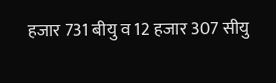हजार 731 बीयु व 12 हजार 307 सीयु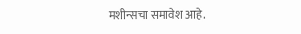मशीन्सचा समावेश आहे.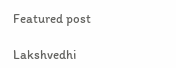Featured post

Lakshvedhi